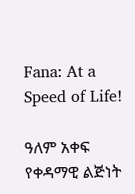Fana: At a Speed of Life!

ዓለም አቀፍ የቀዳማዊ ልጅነት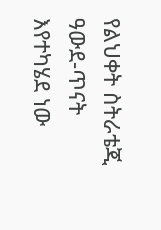የልህቀት ስትራቴጂ ዓውደ-ጥናት እየተካሄደ ነው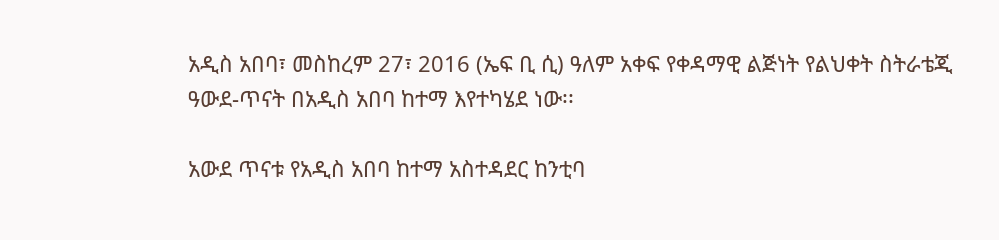አዲስ አበባ፣ መስከረም 27፣ 2016 (ኤፍ ቢ ሲ) ዓለም አቀፍ የቀዳማዊ ልጅነት የልህቀት ስትራቴጂ ዓውደ-ጥናት በአዲስ አበባ ከተማ እየተካሄደ ነው፡፡

አውደ ጥናቱ የአዲስ አበባ ከተማ አስተዳደር ከንቲባ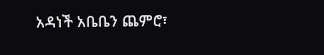አዳነች አቤቤን ጨምሮ፣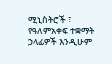ሚኒስትሮች ፣ የዓለምአቀፍ ተቋማት ኃላፊዎች እንዲሁም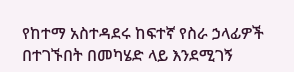የከተማ አስተዳደሩ ከፍተኛ የስራ ኃላፊዎች በተገኙበት በመካሄድ ላይ እንደሚገኝ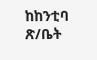ከከንቲባ ጽ/ቤት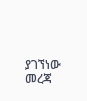ያገኘነው መረጃ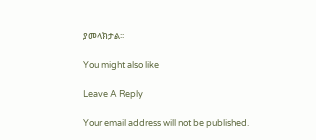ያመላክታል፡፡

You might also like

Leave A Reply

Your email address will not be published.